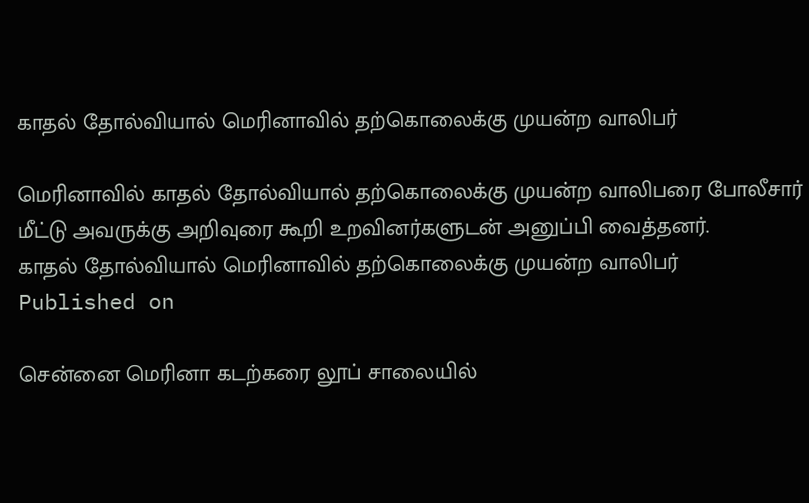காதல் தோல்வியால் மெரினாவில் தற்கொலைக்கு முயன்ற வாலிபர்

மெரினாவில் காதல் தோல்வியால் தற்கொலைக்கு முயன்ற வாலிபரை போலீசார் மீட்டு அவருக்கு அறிவுரை கூறி உறவினர்களுடன் அனுப்பி வைத்தனர்.
காதல் தோல்வியால் மெரினாவில் தற்கொலைக்கு முயன்ற வாலிபர்
Published on

சென்னை மெரினா கடற்கரை லூப் சாலையில்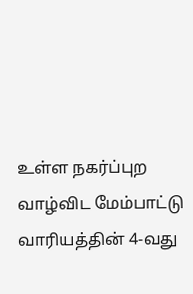உள்ள நகர்ப்புற வாழ்விட மேம்பாட்டு வாரியத்தின் 4-வது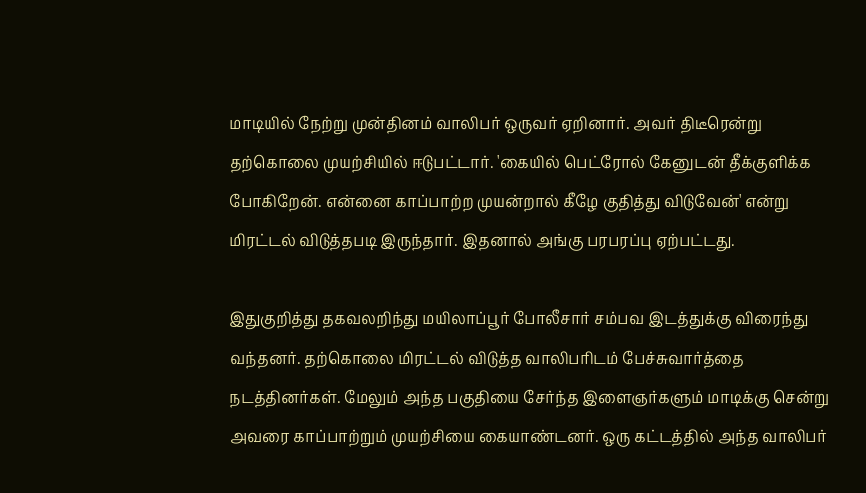மாடியில் நேற்று முன்தினம் வாலிபர் ஒருவர் ஏறினார். அவர் திடீரென்று தற்கொலை முயற்சியில் ஈடுபட்டார். 'கையில் பெட்ரோல் கேனுடன் தீக்குளிக்க போகிறேன். என்னை காப்பாற்ற முயன்றால் கீழே குதித்து விடுவேன்' என்று மிரட்டல் விடுத்தபடி இருந்தார். இதனால் அங்கு பரபரப்பு ஏற்பட்டது.

இதுகுறித்து தகவலறிந்து மயிலாப்பூர் போலீசார் சம்பவ இடத்துக்கு விரைந்து வந்தனர். தற்கொலை மிரட்டல் விடுத்த வாலிபரிடம் பேச்சுவார்த்தை நடத்தினர்கள். மேலும் அந்த பகுதியை சேர்ந்த இளைஞர்களும் மாடிக்கு சென்று அவரை காப்பாற்றும் முயற்சியை கையாண்டனர். ஒரு கட்டத்தில் அந்த வாலிபர்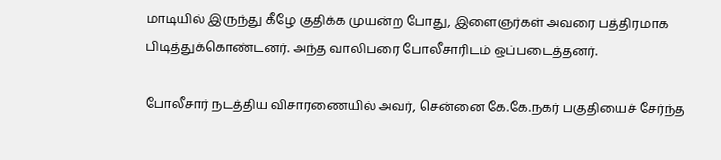மாடியில் இருந்து கீழே குதிக்க முயன்ற போது, இளைஞர்கள் அவரை பத்திரமாக பிடித்துக்கொண்டனர். அந்த வாலிபரை போலீசாரிடம் ஒப்படைத்தனர்.

போலீசார் நடத்திய விசாரணையில் அவர், சென்னை கே.கே.நகர் பகுதியைச் சேர்ந்த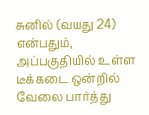சுனில் (வயது 24) என்பதும், அப்பகுதியில் உள்ள டீக்கடை ஒன்றில் வேலை பார்த்து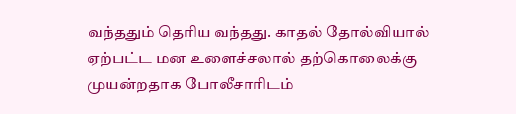வந்ததும் தெரிய வந்தது. காதல் தோல்வியால் ஏற்பட்ட மன உளைச்சலால் தற்கொலைக்கு முயன்றதாக போலீசாரிடம்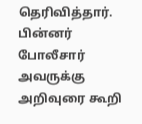தெரிவித்தார். பின்னர் போலீசார் அவருக்கு அறிவுரை கூறி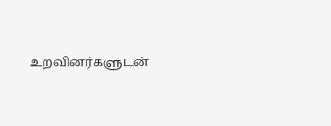உறவினர்களுடன்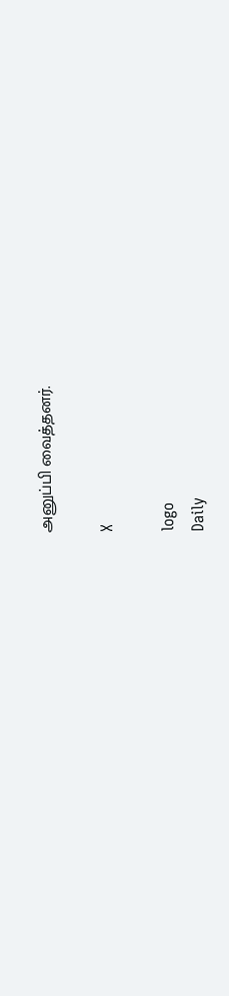அனுப்பி வைத்தனர்.

X

logo
Daily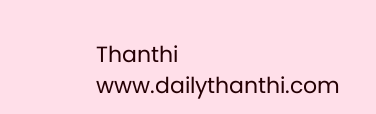Thanthi
www.dailythanthi.com